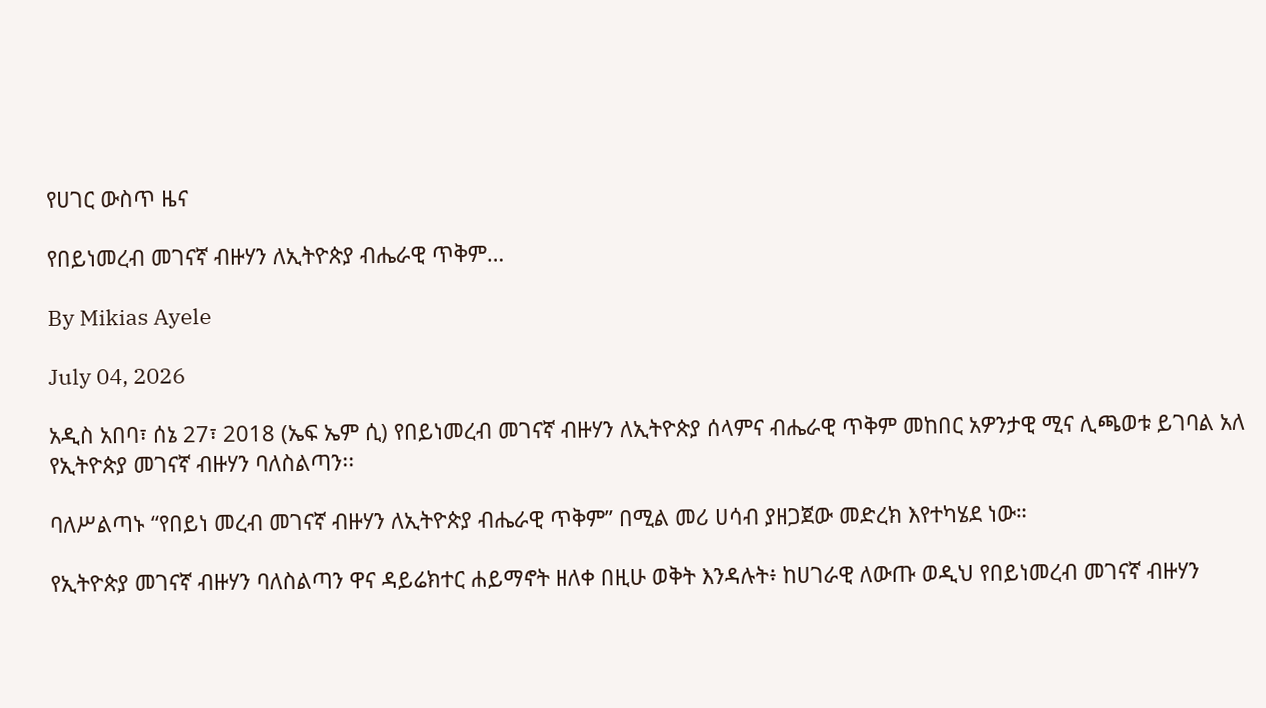የሀገር ውስጥ ዜና

የበይነመረብ መገናኛ ብዙሃን ለኢትዮጵያ ብሔራዊ ጥቅም…

By Mikias Ayele

July 04, 2026

አዲስ አበባ፣ ሰኔ 27፣ 2018 (ኤፍ ኤም ሲ) የበይነመረብ መገናኛ ብዙሃን ለኢትዮጵያ ሰላምና ብሔራዊ ጥቅም መከበር አዎንታዊ ሚና ሊጫወቱ ይገባል አለ የኢትዮጵያ መገናኛ ብዙሃን ባለስልጣን፡፡

ባለሥልጣኑ “የበይነ መረብ መገናኛ ብዙሃን ለኢትዮጵያ ብሔራዊ ጥቅም” በሚል መሪ ሀሳብ ያዘጋጀው መድረክ እየተካሄደ ነው።

የኢትዮጵያ መገናኛ ብዙሃን ባለስልጣን ዋና ዳይሬክተር ሐይማኖት ዘለቀ በዚሁ ወቅት እንዳሉት፥ ከሀገራዊ ለውጡ ወዲህ የበይነመረብ መገናኛ ብዙሃን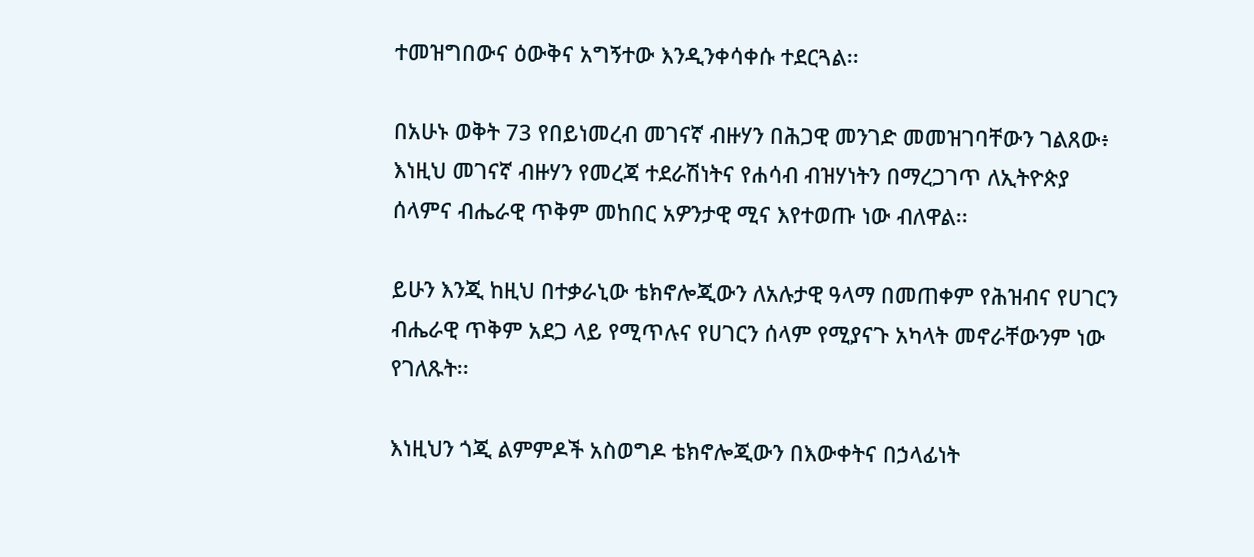ተመዝግበውና ዕውቅና አግኝተው እንዲንቀሳቀሱ ተደርጓል፡፡

በአሁኑ ወቅት 73 የበይነመረብ መገናኛ ብዙሃን በሕጋዊ መንገድ መመዝገባቸውን ገልጸው፥ እነዚህ መገናኛ ብዙሃን የመረጃ ተደራሽነትና የሐሳብ ብዝሃነትን በማረጋገጥ ለኢትዮጵያ ሰላምና ብሔራዊ ጥቅም መከበር አዎንታዊ ሚና እየተወጡ ነው ብለዋል፡፡

ይሁን እንጂ ከዚህ በተቃራኒው ቴክኖሎጂውን ለአሉታዊ ዓላማ በመጠቀም የሕዝብና የሀገርን ብሔራዊ ጥቅም አደጋ ላይ የሚጥሉና የሀገርን ሰላም የሚያናጉ አካላት መኖራቸውንም ነው የገለጹት፡፡

እነዚህን ጎጂ ልምምዶች አስወግዶ ቴክኖሎጂውን በእውቀትና በኃላፊነት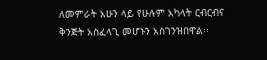ለመምራት አሁን ላይ የሁሉም አካላት ርብርብና ቅንጅት አስፈላጊ መሆኑን አስገንዝበዋል፡፡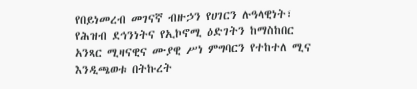የበይነመረብ መገናኛ ብዙኃን የሀገርን ሉዓላዊነት፣ የሕዝብ ደኅንነትና የኢኮኖሚ ዕድገትን ከማስከበር አንጻር ሚዛናዊና ሙያዊ ሥነ ምግባርን የተከተለ ሚና እንዲጫወቱ በትኩረት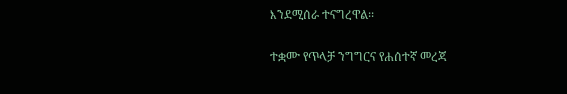እንደሚሰራ ተናግረዋል፡፡

ተቋሙ የጥላቻ ንግግርና የሐሰተኛ መረጃ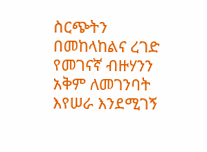ስርጭትን በመከላከልና ረገድ የመገናኛ ብዙሃንን አቅም ለመገንባት እየሠራ እንደሚገኝ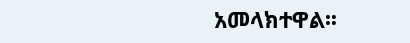አመላክተዋል፡፡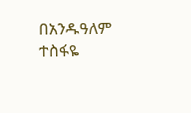በአንዱዓለም ተስፋዬ